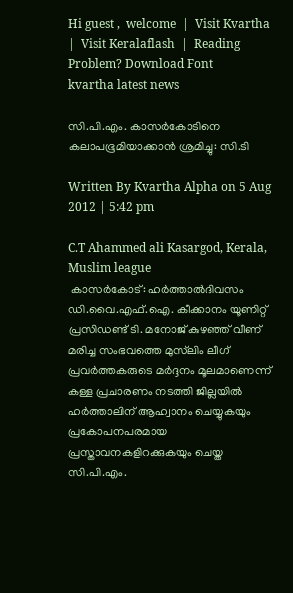Hi guest ,  welcome  |  Visit Kvartha  |  Visit Keralaflash  |  Reading Problem? Download Font
kvartha latest news

സി.പി.എം. കാസര്‍കോടിനെ കലാപഭൂമിയാക്കാന്‍ ശ്രമിച്ചു: സി.ടി

Written By Kvartha Alpha on 5 Aug 2012 | 5:42 pm

C.T Ahammed ali Kasargod, Kerala, Muslim league
 കാസര്‍കോട്: ഹര്‍ത്താല്‍ദിവസം ഡി.വൈ.എഫ്.ഐ. കീക്കാനം യൂണിറ്റ് പ്രസിഡണ്ട് ടി. മനോജ് കുഴഞ്ഞ് വീണ് മരിച്ച സംഭവത്തെ മുസ്‌ലിം ലീഗ് പ്രവര്‍ത്തകരുടെ മര്‍ദ്ദനം മൂലമാണെന്ന് കള്ള പ്രചാരണം നടത്തി ജില്ലയില്‍ ഹര്‍ത്താലിന് ആഹ്വാനം ചെയ്യുകയും പ്രകോപനപരമായ പ്രസ്താവനകളിറക്കുകയും ചെയ്ത സി.പി.എം.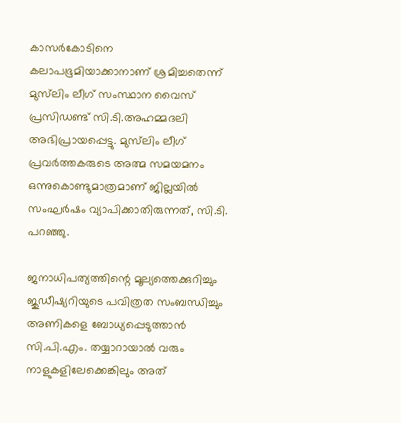കാസര്‍കോടിനെ കലാപഭൂമിയാക്കാനാണ് ശ്രമിച്ചതെന്ന് മുസ്‌ലിം ലീഗ് സംസ്ഥാന വൈസ് പ്രസിഡണ്ട് സി.ടി.അഹമ്മദലി അഭിപ്രായപ്പെട്ടു. മുസ്‌ലിം ലീഗ് പ്രവര്‍ത്തകരുടെ അത്മ സമയമനം ഒന്നുകൊണ്ടുമാത്രമാണ് ജില്ലയില്‍ സംഘര്‍ഷം വ്യാപിക്കാതിരുന്നത്, സി.ടി. പറഞ്ഞു.

ജനാധിപത്യത്തിന്റെ മൂല്യത്തെക്കുറിച്ചും ജുഡീഷ്യറിയുടെ പവിത്രത സംബന്ധിച്ചും അണികളെ ബോധ്യപ്പെടുത്താന്‍ സി.പി.എം. തയ്യാറായാല്‍ വരും നാളുകളിലേക്കെങ്കിലും അത്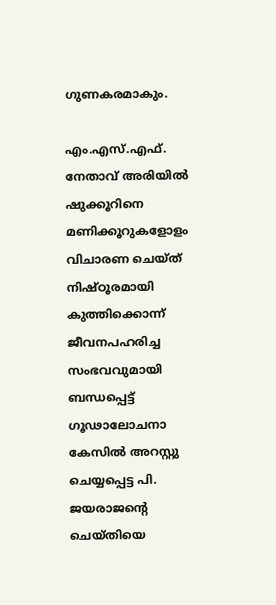ഗുണകരമാകും.

എം.എസ്.എഫ്. നേതാവ് അരിയില്‍ ഷുക്കൂറിനെ മണിക്കൂറുകളോളം വിചാരണ ചെയ്ത് നിഷ്ഠൂരമായി കുത്തിക്കൊന്ന് ജീവനപഹരിച്ച സംഭവവുമായി ബന്ധപ്പെട്ട് ഗൂഢാലോചനാ കേസില്‍ അറസ്റ്റു ചെയ്യപ്പെട്ട പി. ജയരാജന്റെ ചെയ്തിയെ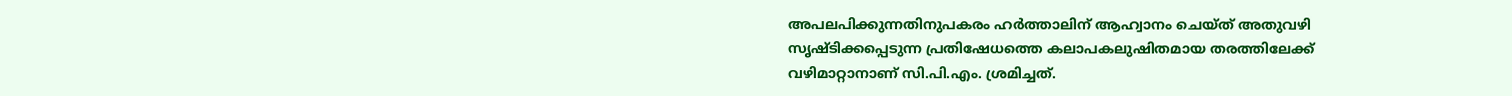അപലപിക്കുന്നതിനുപകരം ഹര്‍ത്താലിന് ആഹ്വാനം ചെയ്ത് അതുവഴി സൃഷ്ടിക്കപ്പെടുന്ന പ്രതിഷേധത്തെ കലാപകലുഷിതമായ തരത്തിലേക്ക് വഴിമാറ്റാനാണ് സി.പി.എം. ശ്രമിച്ചത്.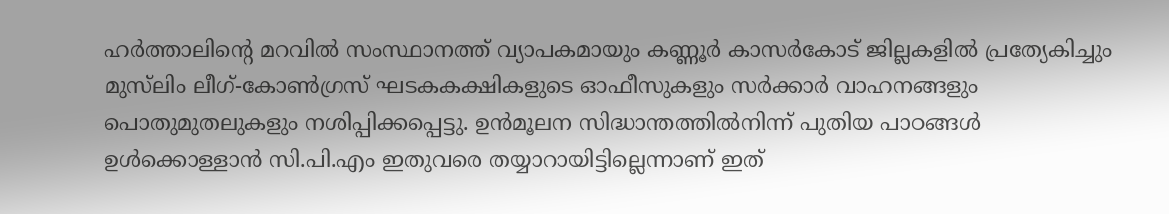ഹര്‍ത്താലിന്റെ മറവില്‍ സംസ്ഥാനത്ത് വ്യാപകമായും കണ്ണൂര്‍ കാസര്‍കോട് ജില്ലകളില്‍ പ്രത്യേകിച്ചും മുസ്‌ലിം ലീഗ്-കോണ്‍ഗ്രസ് ഘടകകക്ഷികളുടെ ഓഫീസുകളും സര്‍ക്കാര്‍ വാഹനങ്ങളും പൊതുമുതലുകളും നശിപ്പിക്കപ്പെട്ടു. ഉന്‍മൂലന സിദ്ധാന്തത്തില്‍നിന്ന് പുതിയ പാഠങ്ങള്‍ ഉള്‍ക്കൊള്ളാന്‍ സി.പി.എം ഇതുവരെ തയ്യാറായിട്ടില്ലെന്നാണ് ഇത്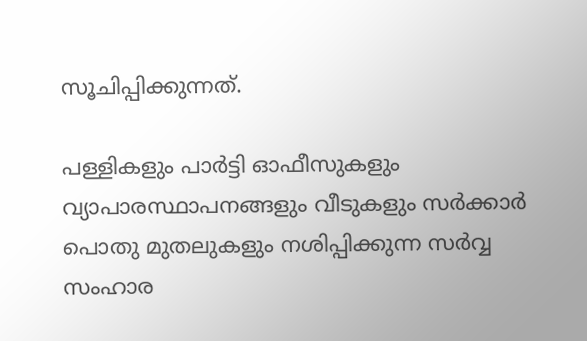സൂചിപ്പിക്കുന്നത്.

പള്ളികളും പാര്‍ട്ടി ഓഫീസുകളും വ്യാപാരസ്ഥാപനങ്ങളും വീടുകളും സര്‍ക്കാര്‍ പൊതു മുതലുകളും നശിപ്പിക്കുന്ന സര്‍വ്വ സംഹാര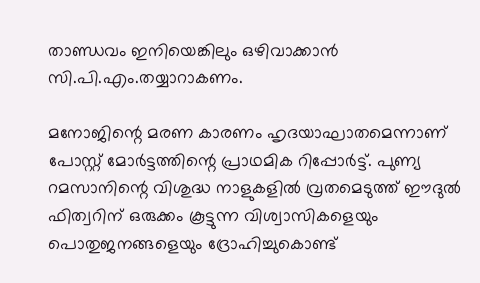താണ്ഡവം ഇനിയെങ്കിലും ഒഴിവാക്കാന്‍ സി.പി.എം.തയ്യാറാകണം.

മനോജിന്റെ മരണ കാരണം ഹൃദയാഘാതമെന്നാണ് പോസ്റ്റ് മോര്‍ട്ടത്തിന്റെ പ്രാഥമിക റിപ്പോര്‍ട്ട്. പുണ്യ റമസാനിന്റെ വിശുദ്ധ നാളുകളില്‍ വ്രതമെടുത്ത് ഈദുല്‍ ഫിത്വറിന് ഒരുക്കം കൂട്ടുന്ന വിശ്വാസികളെയും പൊതുജനങ്ങളെയും ദ്രോഹിച്ചുകൊണ്ട്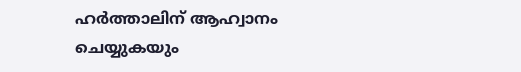ഹര്‍ത്താലിന് ആഹ്വാനം ചെയ്യുകയും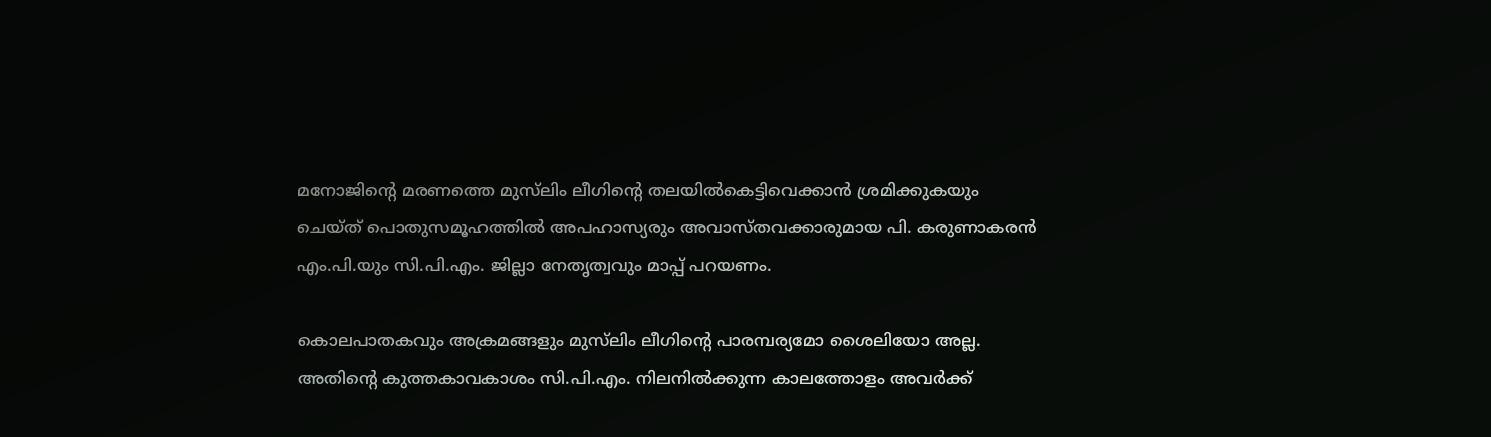മനോജിന്റെ മരണത്തെ മുസ്‌ലിം ലീഗിന്റെ തലയില്‍കെട്ടിവെക്കാന്‍ ശ്രമിക്കുകയും ചെയ്ത് പൊതുസമൂഹത്തില്‍ അപഹാസ്യരും അവാസ്തവക്കാരുമായ പി. കരുണാകരന്‍ എം.പി.യും സി.പി.എം. ജില്ലാ നേതൃത്വവും മാപ്പ് പറയണം.

കൊലപാതകവും അക്രമങ്ങളും മുസ്‌ലിം ലീഗിന്റെ പാരമ്പര്യമോ ശൈലിയോ അല്ല. അതിന്റെ കുത്തകാവകാശം സി.പി.എം. നിലനില്‍ക്കുന്ന കാലത്തോളം അവര്‍ക്ക്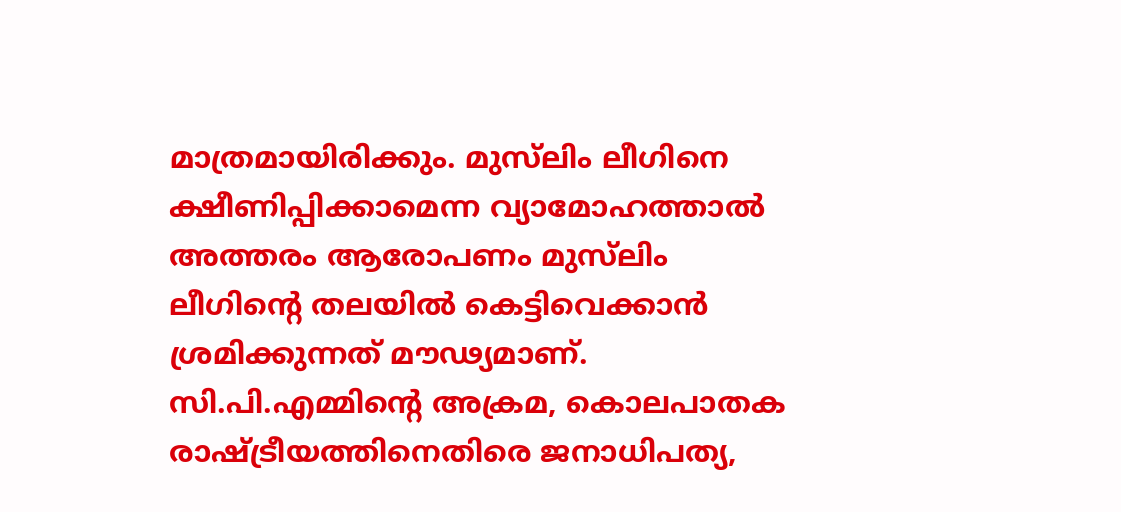മാത്രമായിരിക്കും. മുസ്‌ലിം ലീഗിനെ ക്ഷീണിപ്പിക്കാമെന്ന വ്യാമോഹത്താല്‍ അത്തരം ആരോപണം മുസ്‌ലിം ലീഗിന്റെ തലയില്‍ കെട്ടിവെക്കാന്‍ ശ്രമിക്കുന്നത് മൗഢ്യമാണ്. സി.പി.എമ്മിന്റെ അക്രമ, കൊലപാതക രാഷ്ട്രീയത്തിനെതിരെ ജനാധിപത്യ,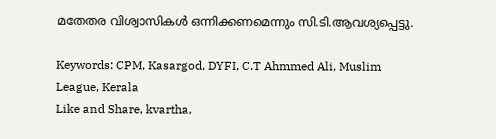മതേതര വിശ്വാസികള്‍ ഒന്നിക്കണമെന്നും സി.ടി.ആവശ്യപ്പെട്ടു.

Keywords: CPM, Kasargod, DYFI, C.T Ahmmed Ali, Muslim League, Kerala
Like and Share, kvartha,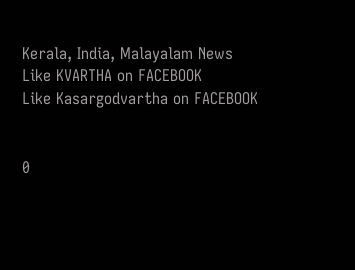Kerala, India, Malayalam News
Like KVARTHA on FACEBOOK
Like Kasargodvartha on FACEBOOK


0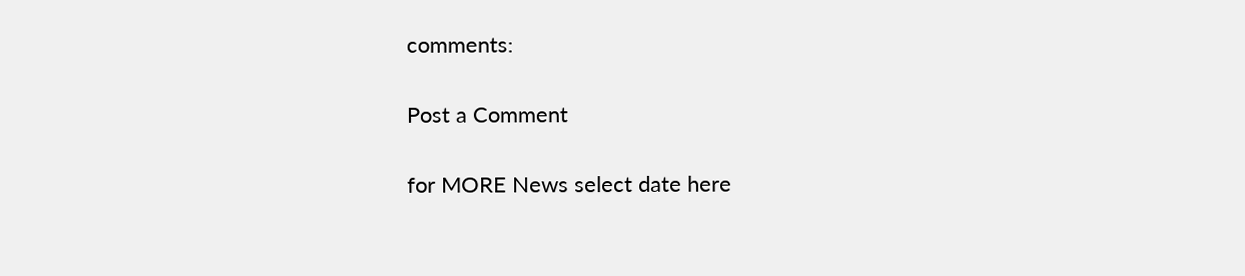comments:

Post a Comment

for MORE News select date here